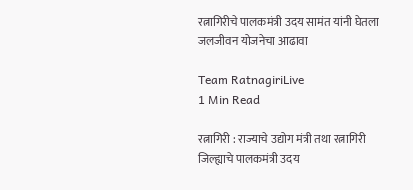रत्नागिरीचे पालकमंत्री उदय सामंत यांनी घेतला जलजीवन योजनेचा आढावा

Team RatnagiriLive
1 Min Read

रत्नागिरी : राज्याचे उद्योग मंत्री तथा रत्नागिरी जिल्ह्याचे पालकमंत्री उदय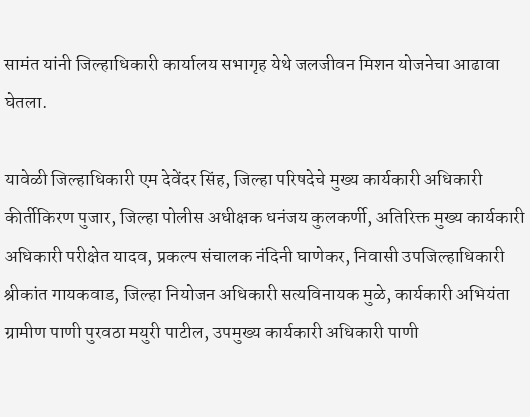सामंत यांनी जिल्हाधिकारी कार्यालय सभागृह येथे जलजीवन मिशन योजनेचा आढावा घेतला.

यावेळी जिल्हाधिकारी एम देवेंदर सिंह, जिल्हा परिषदेचे मुख्य कार्यकारी अधिकारी कीर्तीकिरण पुजार, जिल्हा पोलीस अधीक्षक धनंजय कुलकर्णी, अतिरिक्त मुख्य कार्यकारी अधिकारी परीक्षेत यादव, प्रकल्प संचालक नंदिनी घाणेकर, निवासी उपजिल्हाधिकारी श्रीकांत गायकवाड, जिल्हा नियोजन अधिकारी सत्यविनायक मुळे, कार्यकारी अभियंता ग्रामीण पाणी पुरवठा मयुरी पाटील, उपमुख्य कार्यकारी अधिकारी पाणी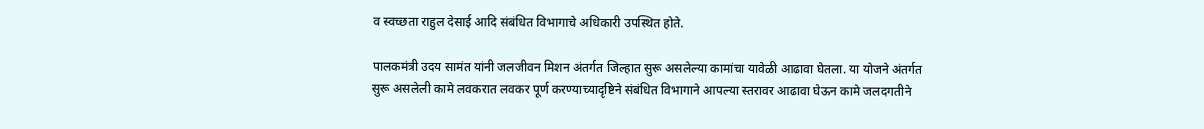व स्वच्छता राहुल देसाई आदि संबंधित विभागाचे अधिकारी उपस्थित होते.

पालकमंत्री उदय सामंत यांनी जलजीवन मिशन अंतर्गत जिल्हात सुरू असलेल्या कामांचा यावेळी आढावा घेतला. या योजने अंतर्गत सुरू असलेली कामे लवकरात लवकर पूर्ण करण्याच्यादृष्टिने संबंधित विभागाने आपल्या स्तरावर आढावा घेऊन कामे जलदगतीने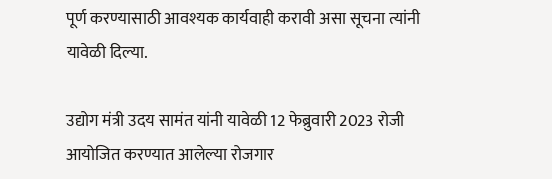पूर्ण करण्यासाठी आवश्यक कार्यवाही करावी असा सूचना त्यांनी यावेळी दिल्या.

उद्योग मंत्री उदय सामंत यांनी यावेळी 12 फेब्रुवारी 2023 रोजी आयोजित करण्यात आलेल्या रोजगार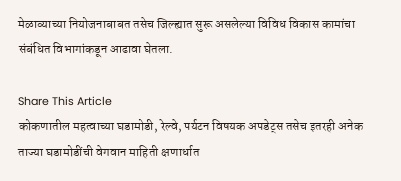मेळाव्याच्या नियोजनाबाबत तसेच जिल्ह्यात सुरू असलेल्या विविध विकास कामांचा संबंधित विभागांकडून आढावा घेतला.

Share This Article
कोकणातील महत्वाच्या घडामोडी, रेल्वे, पर्यटन विषयक अपडेट्स तसेच इतरही अनेक ताज्या घडामोडींची वेगवान माहिती क्षणार्धात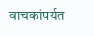वाचकांपर्यत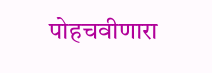पोहचवीणारा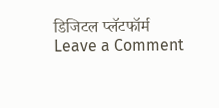डिजिटल प्लॅटफॉर्म
Leave a Comment